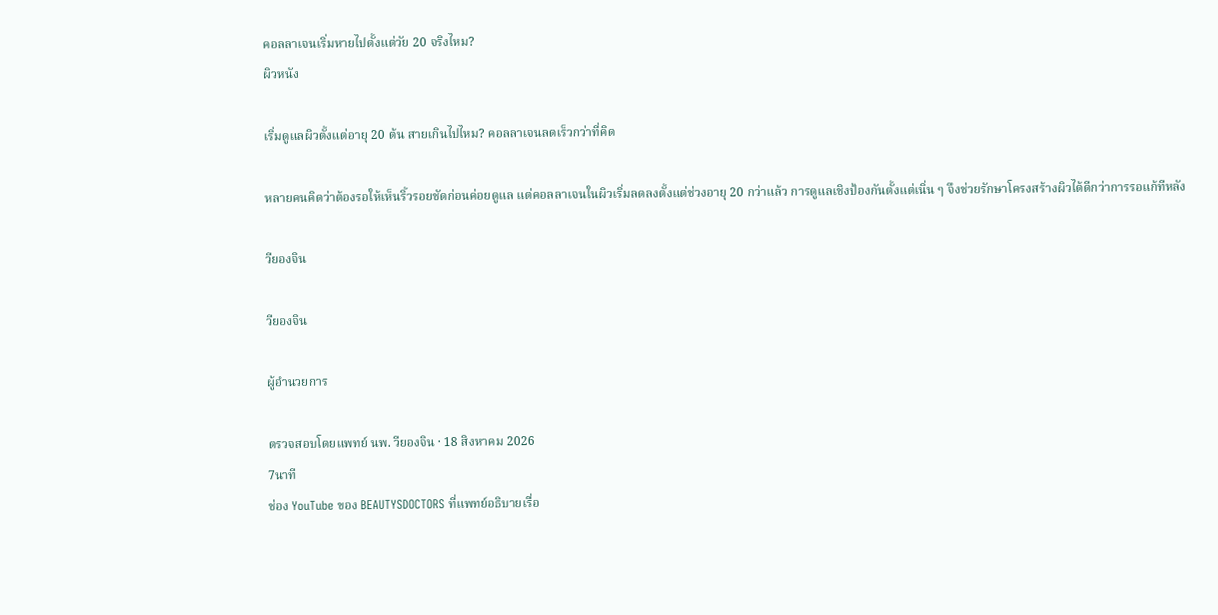คอลลาเจนเริ่มหายไปตั้งแต่วัย 20 จริงไหม?
ผิวหนัง

เริ่มดูแลผิวตั้งแต่อายุ 20 ต้น สายเกินไปไหม? คอลลาเจนลดเร็วกว่าที่คิด

หลายคนคิดว่าต้องรอให้เห็นริ้วรอยชัดก่อนค่อยดูแล แต่คอลลาเจนในผิวเริ่มลดลงตั้งแต่ช่วงอายุ 20 กว่าแล้ว การดูแลเชิงป้องกันตั้งแต่เนิ่น ๆ จึงช่วยรักษาโครงสร้างผิวได้ดีกว่าการรอแก้ทีหลัง

วียองจิน

วียองจิน

ผู้อำนวยการ

ตรวจสอบโดยแพทย์ นพ. วียองจิน · 18 สิงหาคม 2026
7นาที
ช่อง YouTube ของ BEAUTYSDOCTORS ที่แพทย์อธิบายเรื่อ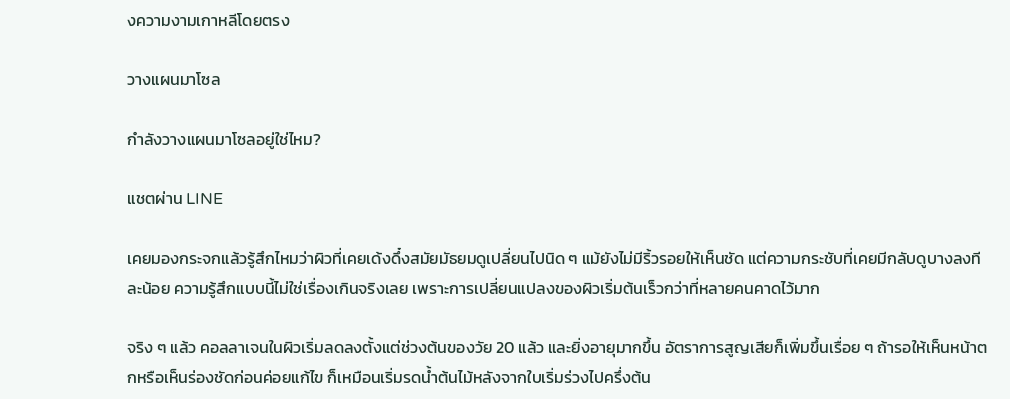งความงามเกาหลีโดยตรง

วางแผนมาโซล

กำลังวางแผนมาโซลอยู่ใช่ไหม?

แชตผ่าน LINE

เคยมองกระจกแล้วรู้สึกไหมว่าผิวที่เคยเด้งดึ๋งสมัยมัธยมดูเปลี่ยนไปนิด ๆ แม้ยังไม่มีริ้วรอยให้เห็นชัด แต่ความกระชับที่เคยมีกลับดูบางลงทีละน้อย ความรู้สึกแบบนี้ไม่ใช่เรื่องเกินจริงเลย เพราะการเปลี่ยนแปลงของผิวเริ่มต้นเร็วกว่าที่หลายคนคาดไว้มาก

จริง ๆ แล้ว คอลลาเจนในผิวเริ่มลดลงตั้งแต่ช่วงต้นของวัย 20 แล้ว และยิ่งอายุมากขึ้น อัตราการสูญเสียก็เพิ่มขึ้นเรื่อย ๆ ถ้ารอให้เห็นหน้าตกหรือเห็นร่องชัดก่อนค่อยแก้ไข ก็เหมือนเริ่มรดน้ำต้นไม้หลังจากใบเริ่มร่วงไปครึ่งต้น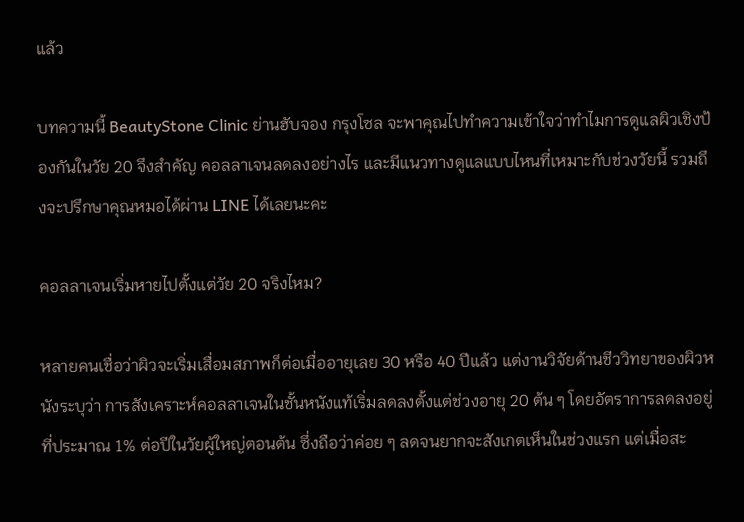แล้ว

บทความนี้ BeautyStone Clinic ย่านฮับจอง กรุงโซล จะพาคุณไปทำความเข้าใจว่าทำไมการดูแลผิวเชิงป้องกันในวัย 20 จึงสำคัญ คอลลาเจนลดลงอย่างไร และมีแนวทางดูแลแบบไหนที่เหมาะกับช่วงวัยนี้ รวมถึงจะปรึกษาคุณหมอได้ผ่าน LINE ได้เลยนะคะ

คอลลาเจนเริ่มหายไปตั้งแต่วัย 20 จริงไหม?

หลายคนเชื่อว่าผิวจะเริ่มเสื่อมสภาพก็ต่อเมื่ออายุเลย 30 หรือ 40 ปีแล้ว แต่งานวิจัยด้านชีววิทยาของผิวหนังระบุว่า การสังเคราะห์คอลลาเจนในชั้นหนังแท้เริ่มลดลงตั้งแต่ช่วงอายุ 20 ต้น ๆ โดยอัตราการลดลงอยู่ที่ประมาณ 1% ต่อปีในวัยผู้ใหญ่ตอนต้น ซึ่งถือว่าค่อย ๆ ลดจนยากจะสังเกตเห็นในช่วงแรก แต่เมื่อสะ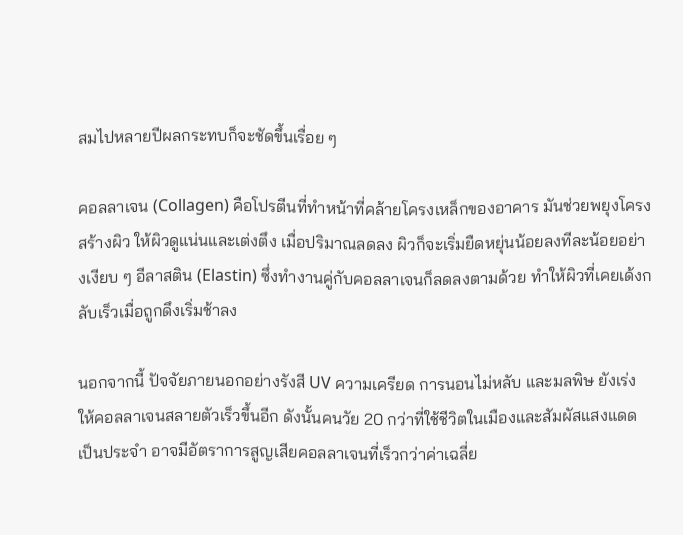สมไปหลายปีผลกระทบก็จะชัดขึ้นเรื่อย ๆ

คอลลาเจน (Collagen) คือโปรตีนที่ทำหน้าที่คล้ายโครงเหล็กของอาคาร มันช่วยพยุงโครงสร้างผิว ให้ผิวดูแน่นและเต่งตึง เมื่อปริมาณลดลง ผิวก็จะเริ่มยืดหยุ่นน้อยลงทีละน้อยอย่างเงียบ ๆ อีลาสติน (Elastin) ซึ่งทำงานคู่กับคอลลาเจนก็ลดลงตามด้วย ทำให้ผิวที่เคยเด้งกลับเร็วเมื่อถูกดึงเริ่มช้าลง

นอกจากนี้ ปัจจัยภายนอกอย่างรังสี UV ความเครียด การนอนไม่หลับ และมลพิษ ยังเร่งให้คอลลาเจนสลายตัวเร็วขึ้นอีก ดังนั้นคนวัย 20 กว่าที่ใช้ชีวิตในเมืองและสัมผัสแสงแดดเป็นประจำ อาจมีอัตราการสูญเสียคอลลาเจนที่เร็วกว่าค่าเฉลี่ย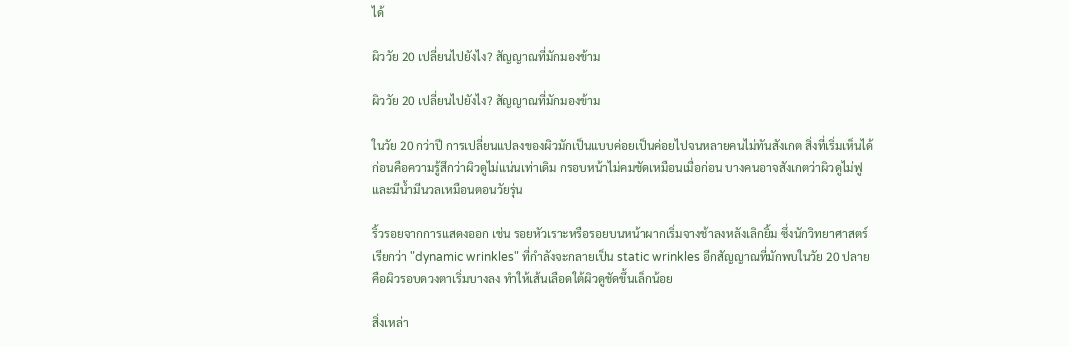ได้

ผิววัย 20 เปลี่ยนไปยังไง? สัญญาณที่มักมองข้าม

ผิววัย 20 เปลี่ยนไปยังไง? สัญญาณที่มักมองข้าม

ในวัย 20 กว่าปี การเปลี่ยนแปลงของผิวมักเป็นแบบค่อยเป็นค่อยไปจนหลายคนไม่ทันสังเกต สิ่งที่เริ่มเห็นได้ก่อนคือความรู้สึกว่าผิวดูไม่แน่นเท่าเดิม กรอบหน้าไม่คมชัดเหมือนเมื่อก่อน บางคนอาจสังเกตว่าผิวดูไม่ฟูและมีน้ำมีนวลเหมือนตอนวัยรุ่น

ริ้วรอยจากการแสดงออก เช่น รอยหัวเราะหรือรอยบนหน้าผากเริ่มจางช้าลงหลังเลิกยิ้ม ซึ่งนักวิทยาศาสตร์เรียกว่า "dynamic wrinkles" ที่กำลังจะกลายเป็น static wrinkles อีกสัญญาณที่มักพบในวัย 20 ปลาย คือผิวรอบดวงตาเริ่มบางลง ทำให้เส้นเลือดใต้ผิวดูชัดขึ้นเล็กน้อย

สิ่งเหล่า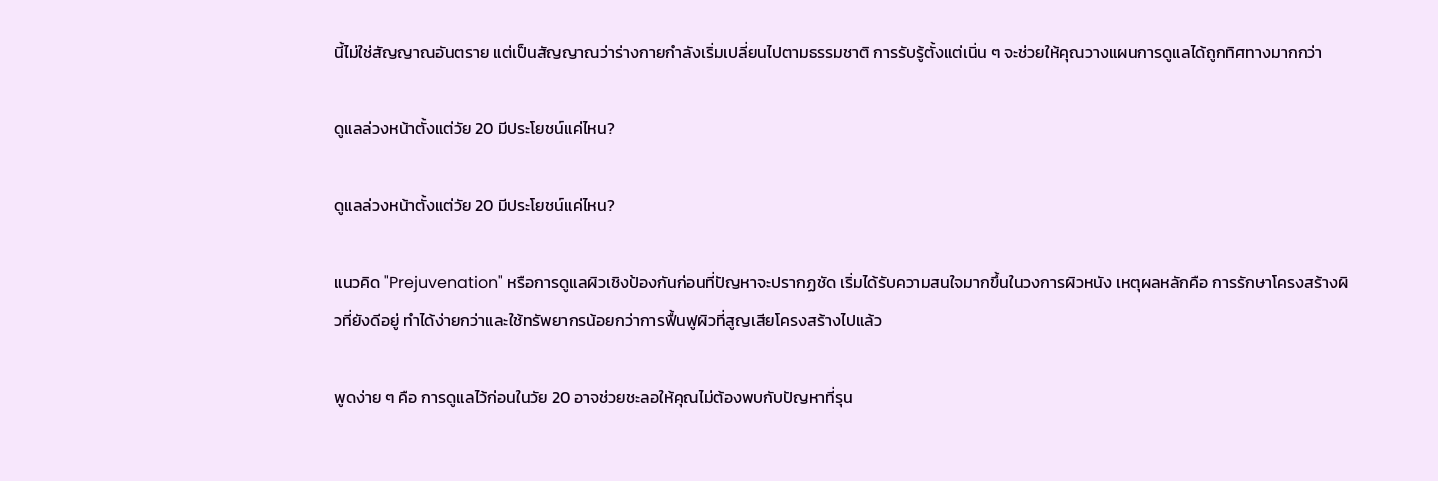นี้ไม่ใช่สัญญาณอันตราย แต่เป็นสัญญาณว่าร่างกายกำลังเริ่มเปลี่ยนไปตามธรรมชาติ การรับรู้ตั้งแต่เนิ่น ๆ จะช่วยให้คุณวางแผนการดูแลได้ถูกทิศทางมากกว่า

ดูแลล่วงหน้าตั้งแต่วัย 20 มีประโยชน์แค่ไหน?

ดูแลล่วงหน้าตั้งแต่วัย 20 มีประโยชน์แค่ไหน?

แนวคิด "Prejuvenation" หรือการดูแลผิวเชิงป้องกันก่อนที่ปัญหาจะปรากฏชัด เริ่มได้รับความสนใจมากขึ้นในวงการผิวหนัง เหตุผลหลักคือ การรักษาโครงสร้างผิวที่ยังดีอยู่ ทำได้ง่ายกว่าและใช้ทรัพยากรน้อยกว่าการฟื้นฟูผิวที่สูญเสียโครงสร้างไปแล้ว

พูดง่าย ๆ คือ การดูแลไว้ก่อนในวัย 20 อาจช่วยชะลอให้คุณไม่ต้องพบกับปัญหาที่รุน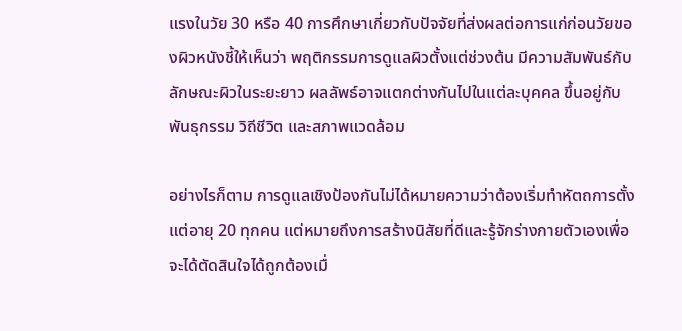แรงในวัย 30 หรือ 40 การศึกษาเกี่ยวกับปัจจัยที่ส่งผลต่อการแก่ก่อนวัยของผิวหนังชี้ให้เห็นว่า พฤติกรรมการดูแลผิวตั้งแต่ช่วงต้น มีความสัมพันธ์กับลักษณะผิวในระยะยาว ผลลัพธ์อาจแตกต่างกันไปในแต่ละบุคคล ขึ้นอยู่กับพันธุกรรม วิถีชีวิต และสภาพแวดล้อม

อย่างไรก็ตาม การดูแลเชิงป้องกันไม่ได้หมายความว่าต้องเริ่มทำหัตถการตั้งแต่อายุ 20 ทุกคน แต่หมายถึงการสร้างนิสัยที่ดีและรู้จักร่างกายตัวเองเพื่อจะได้ตัดสินใจได้ถูกต้องเมื่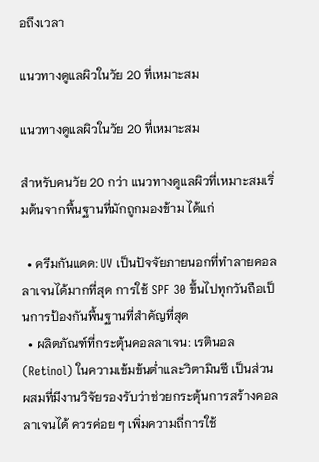อถึงเวลา

แนวทางดูแลผิวในวัย 20 ที่เหมาะสม

แนวทางดูแลผิวในวัย 20 ที่เหมาะสม

สำหรับคนวัย 20 กว่า แนวทางดูแลผิวที่เหมาะสมเริ่มต้นจากพื้นฐานที่มักถูกมองข้าม ได้แก่

  • ครีมกันแดด: UV เป็นปัจจัยภายนอกที่ทำลายคอลลาเจนได้มากที่สุด การใช้ SPF 30 ขึ้นไปทุกวันถือเป็นการป้องกันพื้นฐานที่สำคัญที่สุด
  • ผลิตภัณฑ์ที่กระตุ้นคอลลาเจน: เรตินอล (Retinol) ในความเข้มข้นต่ำและวิตามินซี เป็นส่วนผสมที่มีงานวิจัยรองรับว่าช่วยกระตุ้นการสร้างคอลลาเจนได้ ควรค่อย ๆ เพิ่มความถี่การใช้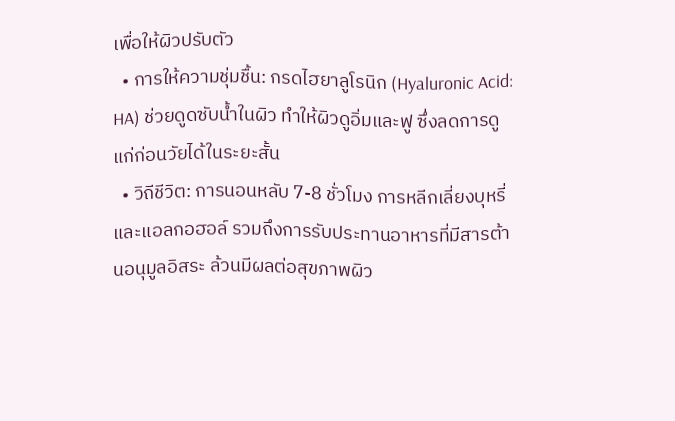เพื่อให้ผิวปรับตัว
  • การให้ความชุ่มชื้น: กรดไฮยาลูโรนิก (Hyaluronic Acid: HA) ช่วยดูดซับน้ำในผิว ทำให้ผิวดูอิ่มและฟู ซึ่งลดการดูแก่ก่อนวัยได้ในระยะสั้น
  • วิถีชีวิต: การนอนหลับ 7-8 ชั่วโมง การหลีกเลี่ยงบุหรี่และแอลกอฮอล์ รวมถึงการรับประทานอาหารที่มีสารต้านอนุมูลอิสระ ล้วนมีผลต่อสุขภาพผิว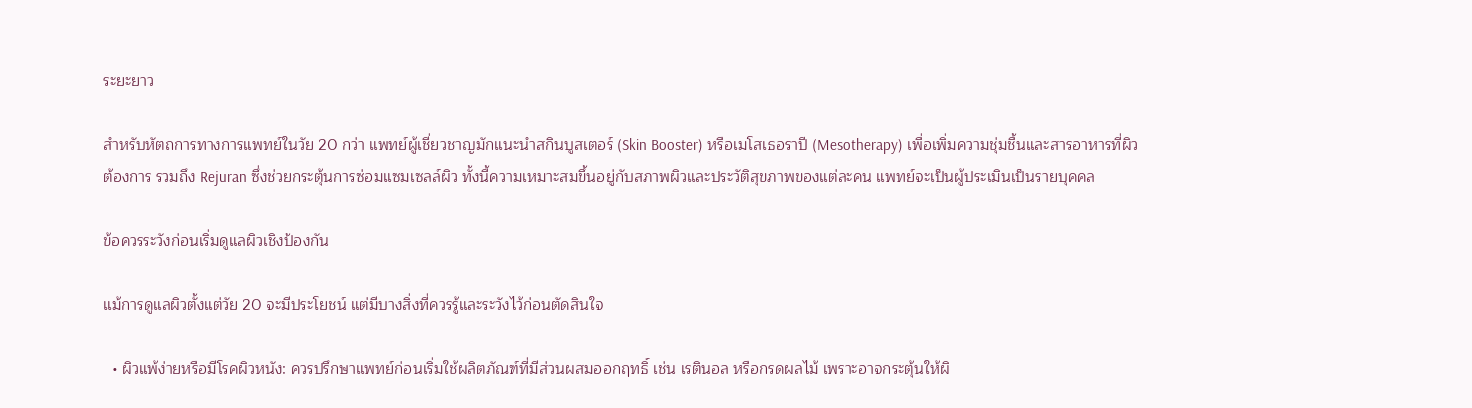ระยะยาว

สำหรับหัตถการทางการแพทย์ในวัย 20 กว่า แพทย์ผู้เชี่ยวชาญมักแนะนำสกินบูสเตอร์ (Skin Booster) หรือเมโสเธอราปี (Mesotherapy) เพื่อเพิ่มความชุ่มชื้นและสารอาหารที่ผิวต้องการ รวมถึง Rejuran ซึ่งช่วยกระตุ้นการซ่อมแซมเซลล์ผิว ทั้งนี้ความเหมาะสมขึ้นอยู่กับสภาพผิวและประวัติสุขภาพของแต่ละคน แพทย์จะเป็นผู้ประเมินเป็นรายบุคคล

ข้อควรระวังก่อนเริ่มดูแลผิวเชิงป้องกัน

แม้การดูแลผิวตั้งแต่วัย 20 จะมีประโยชน์ แต่มีบางสิ่งที่ควรรู้และระวังไว้ก่อนตัดสินใจ

  • ผิวแพ้ง่ายหรือมีโรคผิวหนัง: ควรปรึกษาแพทย์ก่อนเริ่มใช้ผลิตภัณฑ์ที่มีส่วนผสมออกฤทธิ์ เช่น เรตินอล หรือกรดผลไม้ เพราะอาจกระตุ้นให้ผิ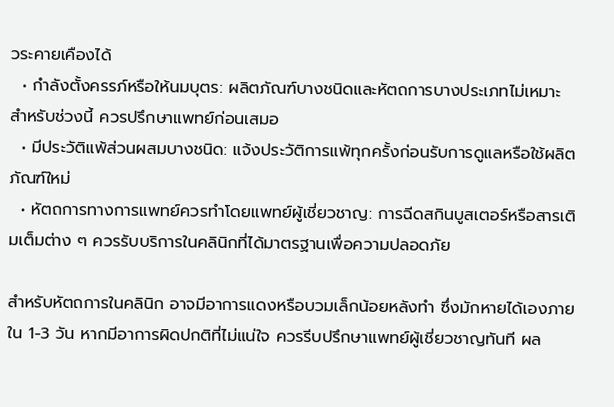วระคายเคืองได้
  • กำลังตั้งครรภ์หรือให้นมบุตร: ผลิตภัณฑ์บางชนิดและหัตถการบางประเภทไม่เหมาะสำหรับช่วงนี้ ควรปรึกษาแพทย์ก่อนเสมอ
  • มีประวัติแพ้ส่วนผสมบางชนิด: แจ้งประวัติการแพ้ทุกครั้งก่อนรับการดูแลหรือใช้ผลิตภัณฑ์ใหม่
  • หัตถการทางการแพทย์ควรทำโดยแพทย์ผู้เชี่ยวชาญ: การฉีดสกินบูสเตอร์หรือสารเติมเต็มต่าง ๆ ควรรับบริการในคลินิกที่ได้มาตรฐานเพื่อความปลอดภัย

สำหรับหัตถการในคลินิก อาจมีอาการแดงหรือบวมเล็กน้อยหลังทำ ซึ่งมักหายได้เองภายใน 1-3 วัน หากมีอาการผิดปกติที่ไม่แน่ใจ ควรรีบปรึกษาแพทย์ผู้เชี่ยวชาญทันที ผล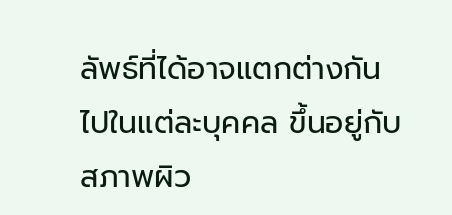ลัพธ์ที่ได้อาจแตกต่างกันไปในแต่ละบุคคล ขึ้นอยู่กับสภาพผิว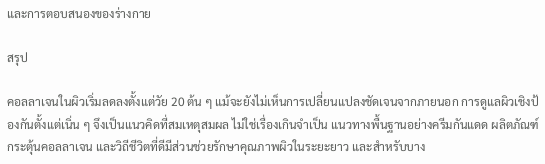และการตอบสนองของร่างกาย

สรุป

คอลลาเจนในผิวเริ่มลดลงตั้งแต่วัย 20 ต้น ๆ แม้จะยังไม่เห็นการเปลี่ยนแปลงชัดเจนจากภายนอก การดูแลผิวเชิงป้องกันตั้งแต่เนิ่น ๆ จึงเป็นแนวคิดที่สมเหตุสมผล ไม่ใช่เรื่องเกินจำเป็น แนวทางพื้นฐานอย่างครีมกันแดด ผลิตภัณฑ์กระตุ้นคอลลาเจน และวิถีชีวิตที่ดีมีส่วนช่วยรักษาคุณภาพผิวในระยะยาว และสำหรับบาง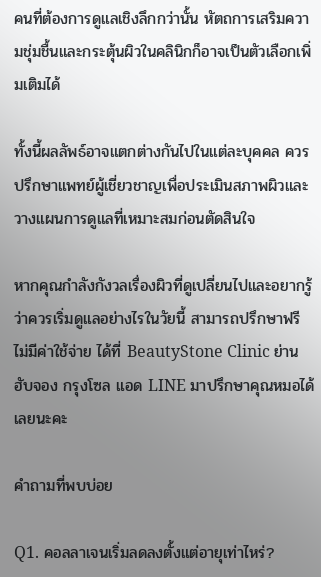คนที่ต้องการดูแลเชิงลึกกว่านั้น หัตถการเสริมความชุ่มชื้นและกระตุ้นผิวในคลินิกก็อาจเป็นตัวเลือกเพิ่มเติมได้

ทั้งนี้ผลลัพธ์อาจแตกต่างกันไปในแต่ละบุคคล ควรปรึกษาแพทย์ผู้เชี่ยวชาญเพื่อประเมินสภาพผิวและวางแผนการดูแลที่เหมาะสมก่อนตัดสินใจ

หากคุณกำลังกังวลเรื่องผิวที่ดูเปลี่ยนไปและอยากรู้ว่าควรเริ่มดูแลอย่างไรในวัยนี้ สามารถปรึกษาฟรี ไม่มีค่าใช้จ่าย ได้ที่ BeautyStone Clinic ย่านฮับจอง กรุงโซล แอด LINE มาปรึกษาคุณหมอได้เลยนะคะ

คำถามที่พบบ่อย

Q1. คอลลาเจนเริ่มลดลงตั้งแต่อายุเท่าไหร่?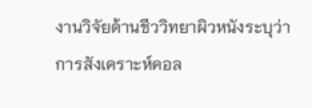งานวิจัยด้านชีววิทยาผิวหนังระบุว่าการสังเคราะห์คอล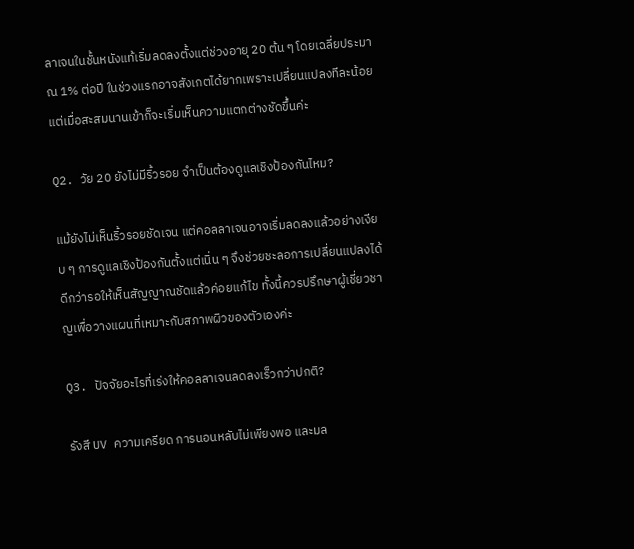ลาเจนในชั้นหนังแท้เริ่มลดลงตั้งแต่ช่วงอายุ 20 ต้น ๆ โดยเฉลี่ยประมาณ 1% ต่อปี ในช่วงแรกอาจสังเกตได้ยากเพราะเปลี่ยนแปลงทีละน้อย แต่เมื่อสะสมนานเข้าก็จะเริ่มเห็นความแตกต่างชัดขึ้นค่ะ

Q2. วัย 20 ยังไม่มีริ้วรอย จำเป็นต้องดูแลเชิงป้องกันไหม?

แม้ยังไม่เห็นริ้วรอยชัดเจน แต่คอลลาเจนอาจเริ่มลดลงแล้วอย่างเงียบ ๆ การดูแลเชิงป้องกันตั้งแต่เนิ่น ๆ จึงช่วยชะลอการเปลี่ยนแปลงได้ดีกว่ารอให้เห็นสัญญาณชัดแล้วค่อยแก้ไข ทั้งนี้ควรปรึกษาผู้เชี่ยวชาญเพื่อวางแผนที่เหมาะกับสภาพผิวของตัวเองค่ะ

Q3. ปัจจัยอะไรที่เร่งให้คอลลาเจนลดลงเร็วกว่าปกติ?

รังสี UV ความเครียด การนอนหลับไม่เพียงพอ และมล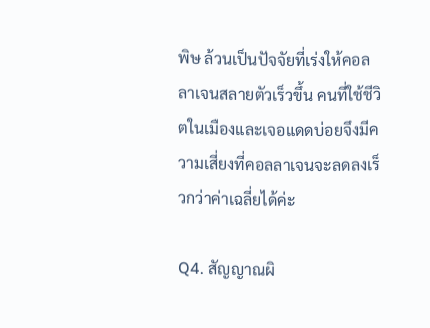พิษ ล้วนเป็นปัจจัยที่เร่งให้คอลลาเจนสลายตัวเร็วขึ้น คนที่ใช้ชีวิตในเมืองและเจอแดดบ่อยจึงมีความเสี่ยงที่คอลลาเจนจะลดลงเร็วกว่าค่าเฉลี่ยได้ค่ะ

Q4. สัญญาณผิ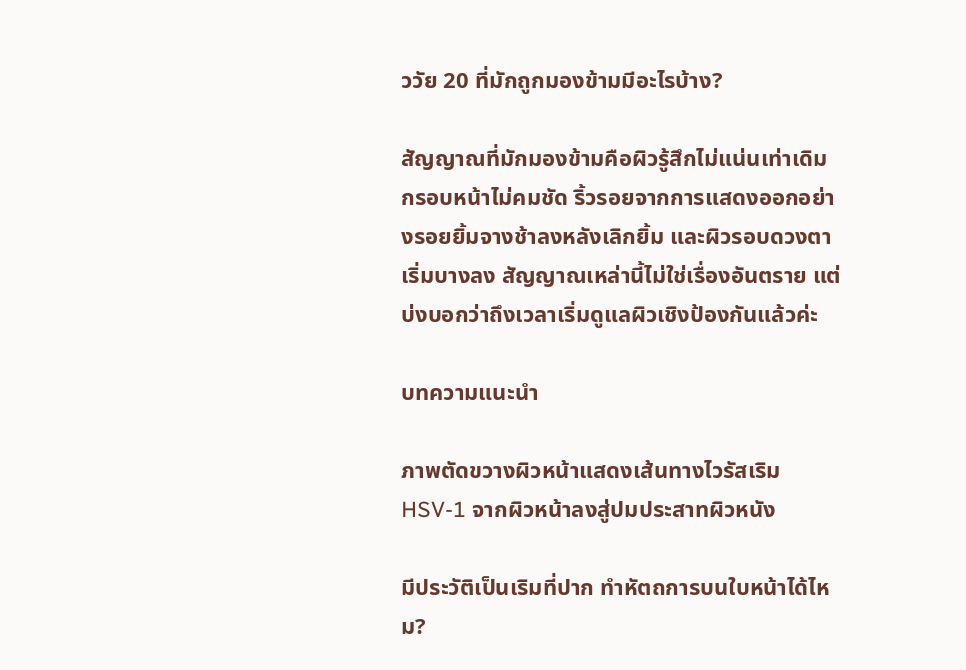ววัย 20 ที่มักถูกมองข้ามมีอะไรบ้าง?

สัญญาณที่มักมองข้ามคือผิวรู้สึกไม่แน่นเท่าเดิม กรอบหน้าไม่คมชัด ริ้วรอยจากการแสดงออกอย่างรอยยิ้มจางช้าลงหลังเลิกยิ้ม และผิวรอบดวงตาเริ่มบางลง สัญญาณเหล่านี้ไม่ใช่เรื่องอันตราย แต่บ่งบอกว่าถึงเวลาเริ่มดูแลผิวเชิงป้องกันแล้วค่ะ

บทความแนะนำ

ภาพตัดขวางผิวหน้าแสดงเส้นทางไวรัสเริม HSV-1 จากผิวหน้าลงสู่ปมประสาทผิวหนัง

มีประวัติเป็นเริมที่ปาก ทำหัตถการบนใบหน้าได้ไหม?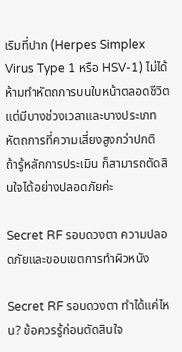เริมที่ปาก (Herpes Simplex Virus Type 1 หรือ HSV-1) ไม่ได้ห้ามทำหัตถการบนใบหน้าตลอดชีวิต แต่มีบางช่วงเวลาและบางประเภทหัตถการที่ความเสี่ยงสูงกว่าปกติ ถ้ารู้หลักการประเมิน ก็สามารถตัดสินใจได้อย่างปลอดภัยค่ะ

Secret RF รอบดวงตา ความปลอดภัยและขอบเขตการทำผิวหนัง

Secret RF รอบดวงตา ทำได้แค่ไหน? ข้อควรรู้ก่อนตัดสินใจ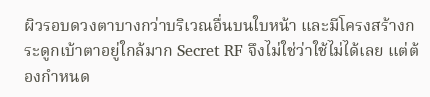ผิวรอบดวงตาบางกว่าบริเวณอื่นบนใบหน้า และมีโครงสร้างกระดูกเบ้าตาอยู่ใกล้มาก Secret RF จึงไม่ใช่ว่าใช้ไม่ได้เลย แต่ต้องกำหนด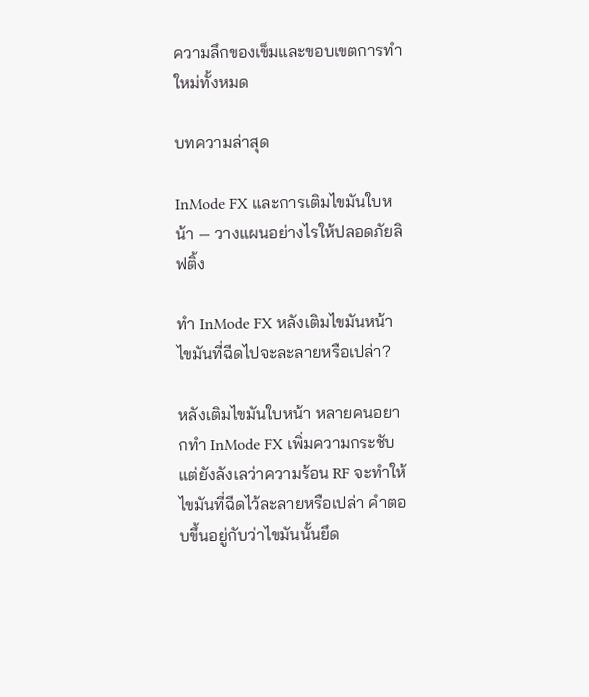ความลึกของเข็มและขอบเขตการทำใหม่ทั้งหมด

บทความล่าสุด

InMode FX และการเติมไขมันใบหน้า — วางแผนอย่างไรให้ปลอดภัยลิฟติ้ง

ทำ InMode FX หลังเติมไขมันหน้า ไขมันที่ฉีดไปจะละลายหรือเปล่า?

หลังเติมไขมันใบหน้า หลายคนอยากทำ InMode FX เพิ่มความกระชับ แต่ยังลังเลว่าความร้อน RF จะทำให้ไขมันที่ฉีดไว้ละลายหรือเปล่า คำตอบขึ้นอยู่กับว่าไขมันนั้นยึด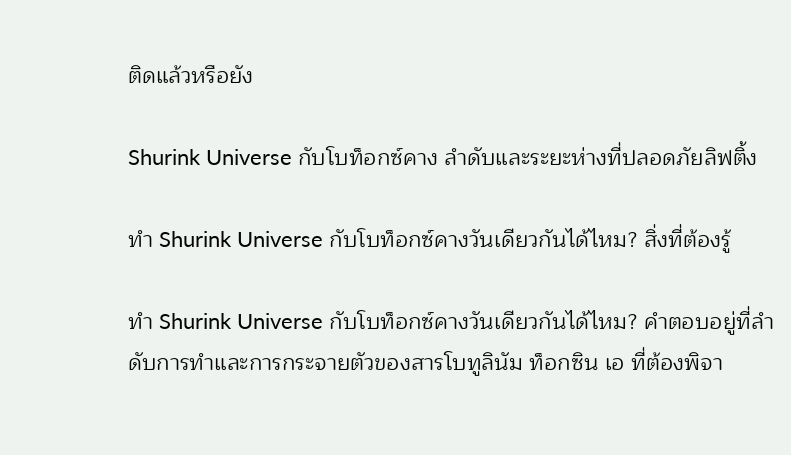ติดแล้วหรือยัง

Shurink Universe กับโบท็อกซ์คาง ลำดับและระยะห่างที่ปลอดภัยลิฟติ้ง

ทำ Shurink Universe กับโบท็อกซ์คางวันเดียวกันได้ไหม? สิ่งที่ต้องรู้

ทำ Shurink Universe กับโบท็อกซ์คางวันเดียวกันได้ไหม? คำตอบอยู่ที่ลำดับการทำและการกระจายตัวของสารโบทูลินัม ท็อกซิน เอ ที่ต้องพิจา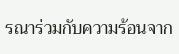รณาร่วมกับความร้อนจาก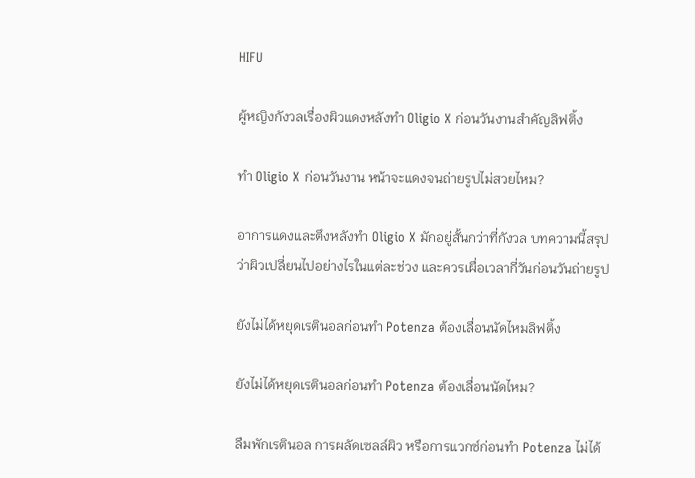HIFU

ผู้หญิงกังวลเรื่องผิวแดงหลังทำ Oligio X ก่อนวันงานสำคัญลิฟติ้ง

ทำ Oligio X ก่อนวันงาน หน้าจะแดงจนถ่ายรูปไม่สวยไหม?

อาการแดงและตึงหลังทำ Oligio X มักอยู่สั้นกว่าที่กังวล บทความนี้สรุปว่าผิวเปลี่ยนไปอย่างไรในแต่ละช่วง และควรเผื่อเวลากี่วันก่อนวันถ่ายรูป

ยังไม่ได้หยุดเรตินอลก่อนทำ Potenza ต้องเลื่อนนัดไหมลิฟติ้ง

ยังไม่ได้หยุดเรตินอลก่อนทำ Potenza ต้องเลื่อนนัดไหม?

ลืมพักเรตินอล การผลัดเซลล์ผิว หรือการแวกซ์ก่อนทำ Potenza ไม่ได้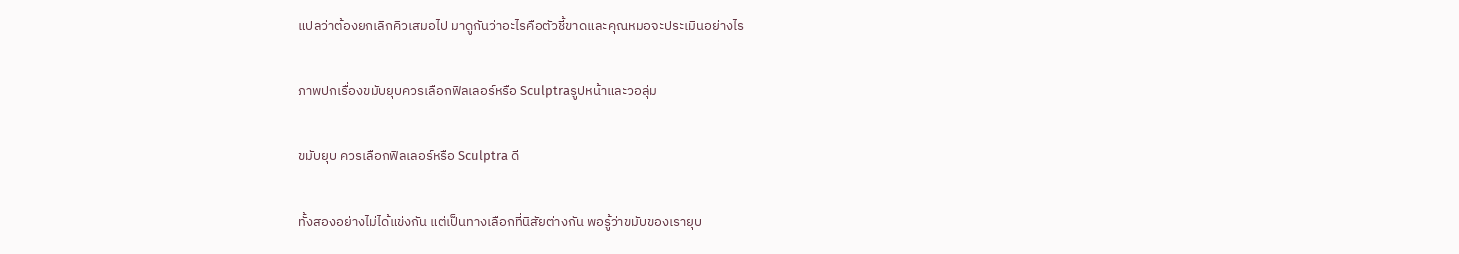แปลว่าต้องยกเลิกคิวเสมอไป มาดูกันว่าอะไรคือตัวชี้ขาดและคุณหมอจะประเมินอย่างไร

ภาพปกเรื่องขมับยุบควรเลือกฟิลเลอร์หรือ Sculptraรูปหน้าและวอลุ่ม

ขมับยุบ ควรเลือกฟิลเลอร์หรือ Sculptra ดี

ทั้งสองอย่างไม่ได้แข่งกัน แต่เป็นทางเลือกที่นิสัยต่างกัน พอรู้ว่าขมับของเรายุบ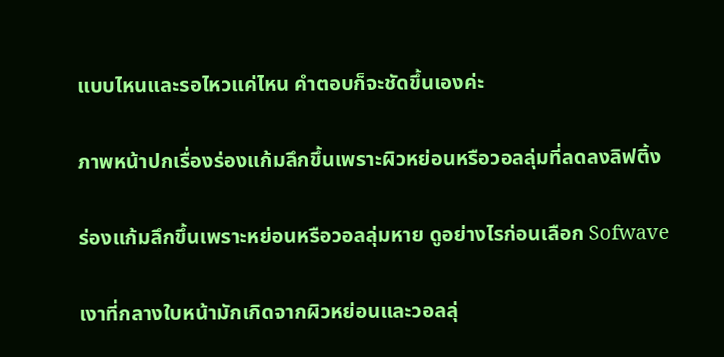แบบไหนและรอไหวแค่ไหน คำตอบก็จะชัดขึ้นเองค่ะ

ภาพหน้าปกเรื่องร่องแก้มลึกขึ้นเพราะผิวหย่อนหรือวอลลุ่มที่ลดลงลิฟติ้ง

ร่องแก้มลึกขึ้นเพราะหย่อนหรือวอลลุ่มหาย ดูอย่างไรก่อนเลือก Sofwave

เงาที่กลางใบหน้ามักเกิดจากผิวหย่อนและวอลลุ่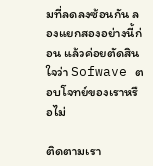มที่ลดลงซ้อนกัน ลองแยกสองอย่างนี้ก่อน แล้วค่อยตัดสินใจว่า Sofwave ตอบโจทย์ของเราหรือไม่

ติดตามเรา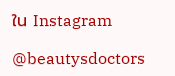ใน Instagram

@beautysdoctors